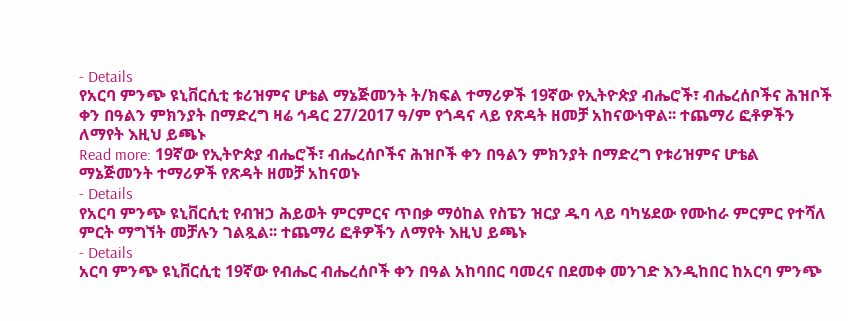- Details
የአርባ ምንጭ ዩኒቨርሲቲ ቱሪዝምና ሆቴል ማኔጅመንት ት/ክፍል ተማሪዎች 19ኛው የኢትዮጵያ ብሔሮች፣ ብሔረሰቦችና ሕዝቦች ቀን በዓልን ምክንያት በማድረግ ዛሬ ኅዳር 27/2017 ዓ/ም የጎዳና ላይ የጽዳት ዘመቻ አከናውነዋል፡፡ ተጨማሪ ፎቶዎችን ለማየት እዚህ ይጫኑ
Read more: 19ኛው የኢትዮጵያ ብሔሮች፣ ብሔረሰቦችና ሕዝቦች ቀን በዓልን ምክንያት በማድረግ የቱሪዝምና ሆቴል ማኔጅመንት ተማሪዎች የጽዳት ዘመቻ አከናወኑ
- Details
የአርባ ምንጭ ዩኒቨርሲቲ የብዝኃ ሕይወት ምርምርና ጥበቃ ማዕከል የስፔን ዝርያ ዱባ ላይ ባካሄደው የሙከራ ምርምር የተሻለ ምርት ማግኘት መቻሉን ገልጿል፡፡ ተጨማሪ ፎቶዎችን ለማየት እዚህ ይጫኑ
- Details
አርባ ምንጭ ዩኒቨርሲቲ 19ኛው የብሔር ብሔረሰቦች ቀን በዓል አከባበር ባመረና በደመቀ መንገድ እንዲከበር ከአርባ ምንጭ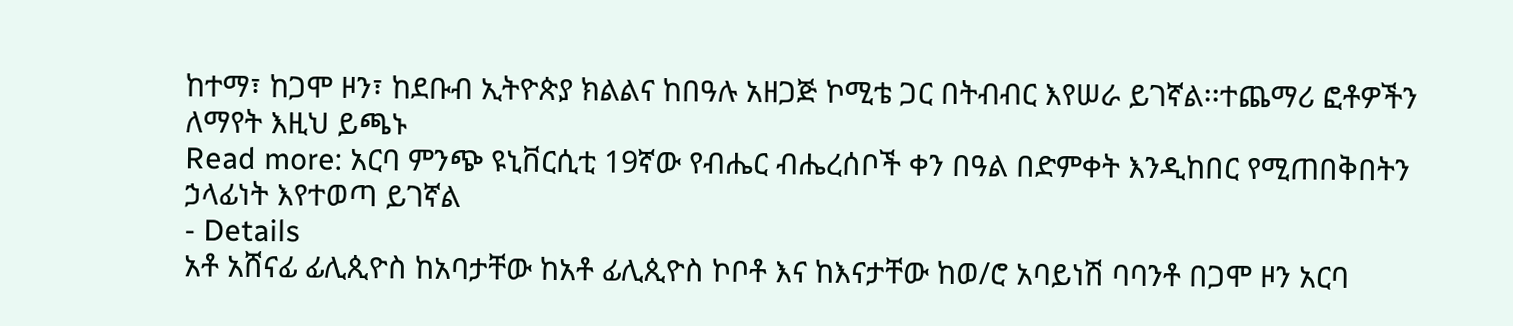ከተማ፣ ከጋሞ ዞን፣ ከደቡብ ኢትዮጵያ ክልልና ከበዓሉ አዘጋጅ ኮሚቴ ጋር በትብብር እየሠራ ይገኛል፡፡ተጨማሪ ፎቶዎችን ለማየት እዚህ ይጫኑ
Read more: አርባ ምንጭ ዩኒቨርሲቲ 19ኛው የብሔር ብሔረሰቦች ቀን በዓል በድምቀት እንዲከበር የሚጠበቅበትን ኃላፊነት እየተወጣ ይገኛል
- Details
አቶ አሸናፊ ፊሊጲዮስ ከአባታቸው ከአቶ ፊሊጲዮስ ኮቦቶ እና ከእናታቸው ከወ/ሮ አባይነሽ ባባንቶ በጋሞ ዞን አርባ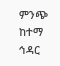ምንጭ ከተማ ኅዳር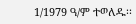1/1979 ዓ/ም ተወለዱ፡፡